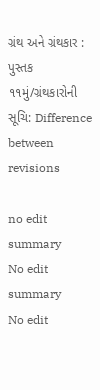ગ્રંથ અને ગ્રંથકાર : પુસ્તક ૧૧મું/ગ્રંથકારોની સૂચિ: Difference between revisions

no edit summary
No edit summary
No edit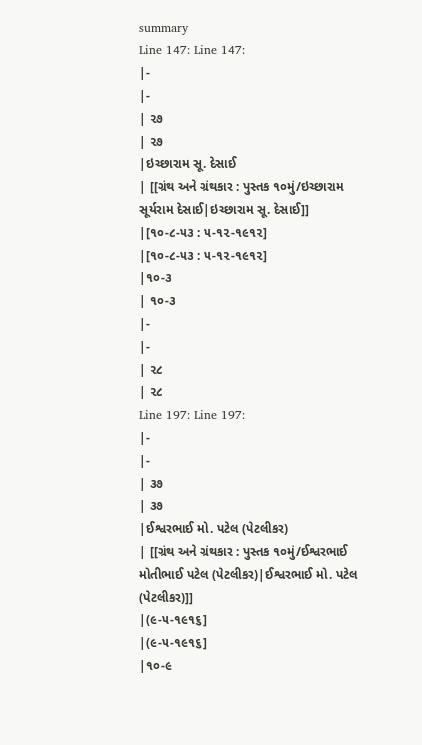summary
Line 147: Line 147:
|-
|-
| ૨૭
| ૨૭
|ઇચ્છારામ સૂ. દેસાઈ
| [[ગ્રંથ અને ગ્રંથકાર : પુસ્તક ૧૦મું/ઇચ્છારામ સૂર્યરામ દેસાઈ|ઇચ્છારામ સૂ. દેસાઈ]]
|[૧૦-૮-૫૩ : ૫-૧૨-૧૯૧૨]
|[૧૦-૮-૫૩ : ૫-૧૨-૧૯૧૨]
|૧૦-૩
| ૧૦-૩
|-
|-
| ૨૮
| ૨૮
Line 197: Line 197:
|-
|-
| ૩૭
| ૩૭
|ઈશ્વરભાઈ મો. પટેલ (પેટલીકર)
| [[ગ્રંથ અને ગ્રંથકાર : પુસ્તક ૧૦મું/ઈશ્વરભાઈ મોતીભાઈ પટેલ (પેટલીકર)|ઈશ્વરભાઈ મો. પટેલ (પેટલીકર)]]
|(૯-૫-૧૯૧૬]
|(૯-૫-૧૯૧૬]
|૧૦-૯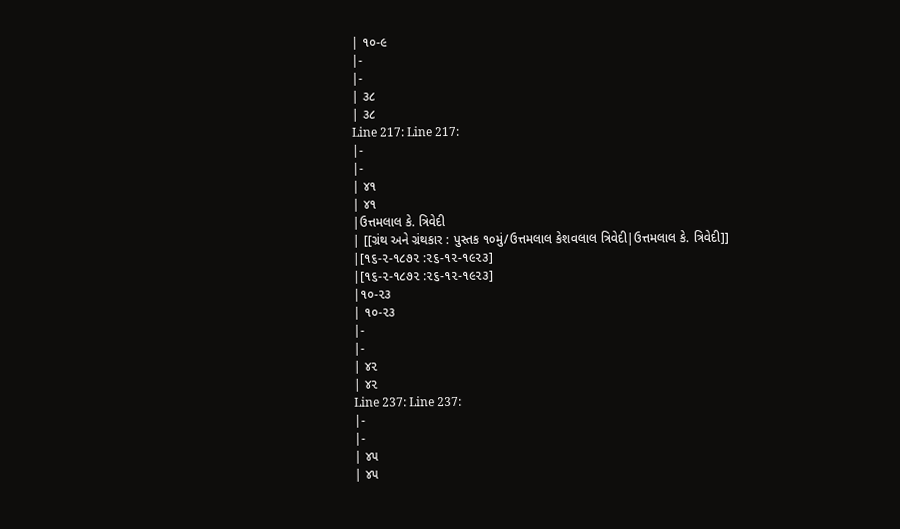| ૧૦-૯
|-
|-
| ૩૮
| ૩૮
Line 217: Line 217:
|-
|-
| ૪૧
| ૪૧
|ઉત્તમલાલ કે. ત્રિવેદી
| [[ગ્રંથ અને ગ્રંથકાર : પુસ્તક ૧૦મું/ઉત્તમલાલ કેશવલાલ ત્રિવેદી|ઉત્તમલાલ કે. ત્રિવેદી]]
|[૧૬-૨-૧૮૭૨ :૨૬-૧૨-૧૯૨૩]
|[૧૬-૨-૧૮૭૨ :૨૬-૧૨-૧૯૨૩]
|૧૦-૨૩
| ૧૦-૨૩
|-
|-
| ૪૨
| ૪૨
Line 237: Line 237:
|-
|-
| ૪૫
| ૪૫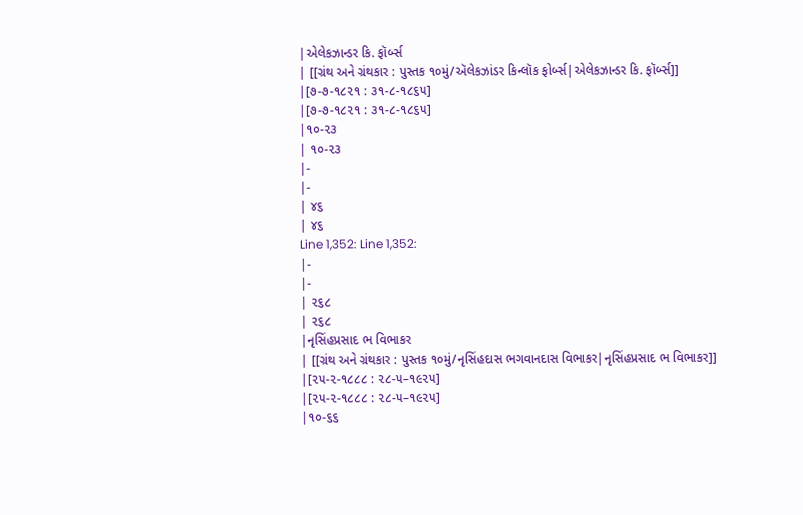|એલેકઝાન્ડર કિ. ફૉર્બ્સ
| [[ગ્રંથ અને ગ્રંથકાર : પુસ્તક ૧૦મું/ઍલેકઝાંડર કિન્લૉક ફોર્બ્સ|એલેકઝાન્ડર કિ. ફૉર્બ્સ]]
|[૭-૭-૧૮૨૧ : ૩૧-૮-૧૮૬૫]
|[૭-૭-૧૮૨૧ : ૩૧-૮-૧૮૬૫]
|૧૦-૨૩
| ૧૦-૨૩
|-
|-
| ૪૬
| ૪૬
Line 1,352: Line 1,352:
|-
|-
| ૨૬૮
| ૨૬૮
|નૃસિંહપ્રસાદ ભ વિભાકર
| [[ગ્રંથ અને ગ્રંથકાર : પુસ્તક ૧૦મું/નૃસિંહદાસ ભગવાનદાસ વિભાકર|નૃસિંહપ્રસાદ ભ વિભાકર]]
|[૨૫-૨-૧૮૮૮ : ૨૮-૫–૧૯૨૫]
|[૨૫-૨-૧૮૮૮ : ૨૮-૫–૧૯૨૫]
|૧૦-૬૬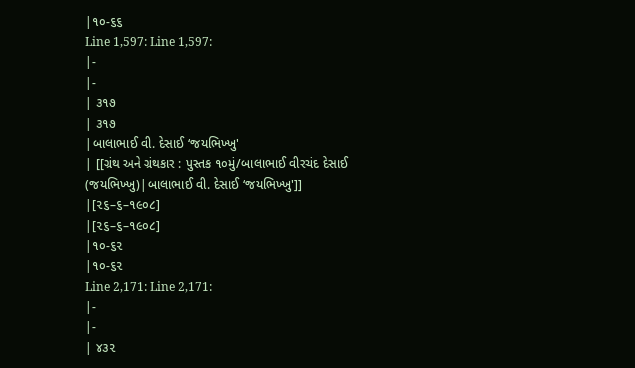|૧૦-૬૬
Line 1,597: Line 1,597:
|-
|-
| ૩૧૭
| ૩૧૭
|બાલાભાઈ વી. દેસાઈ ‘જયભિખ્ખુ'
| [[ગ્રંથ અને ગ્રંથકાર : પુસ્તક ૧૦મું/બાલાભાઈ વીરચંદ દેસાઈ (જયભિખ્ખુ)|બાલાભાઈ વી. દેસાઈ ‘જયભિખ્ખુ']]
|[૨૬–૬–૧૯૦૮]
|[૨૬–૬–૧૯૦૮]
|૧૦-૬૨
|૧૦-૬૨
Line 2,171: Line 2,171:
|-
|-
| ૪૩૨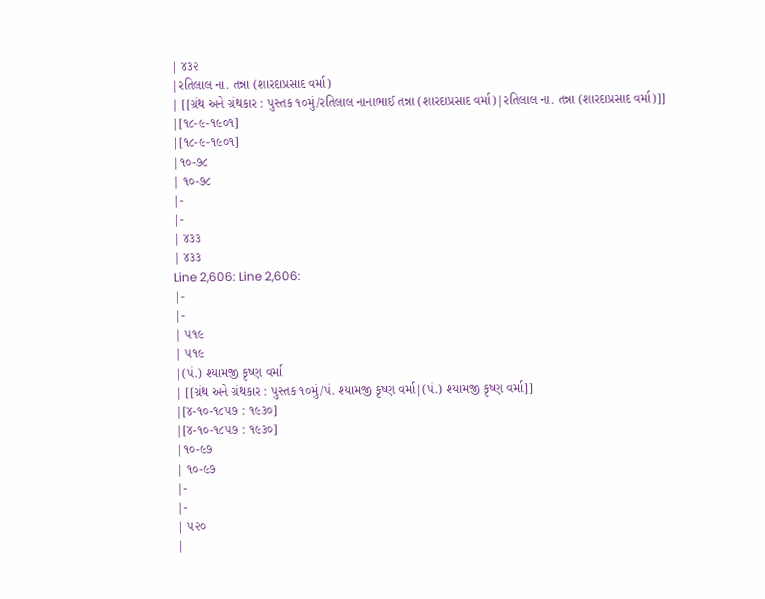| ૪૩૨
|રતિલાલ ના. તન્ના (શારદાપ્રસાદ વર્મા)
| [[ગ્રંથ અને ગ્રંથકાર : પુસ્તક ૧૦મું/રતિલાલ નાનાભાઈ તન્ના (શારદાપ્રસાદ વર્મા)|રતિલાલ ના. તન્ના (શારદાપ્રસાદ વર્મા)]]
|[૧૮-૯-૧૯૦૧]
|[૧૮-૯-૧૯૦૧]
|૧૦-૭૮
| ૧૦-૭૮
|-
|-
| ૪૩૩
| ૪૩૩
Line 2,606: Line 2,606:
|-
|-
| ૫૧૯
| ૫૧૯
|(પં.) શ્યામજી કૃષ્ણ વર્મા
| [[ગ્રંથ અને ગ્રંથકાર : પુસ્તક ૧૦મું/પં. શ્યામજી કૃષ્ણ વર્મા|(પં.) શ્યામજી કૃષ્ણ વર્મા]]
|[૪-૧૦-૧૮૫૭ : ૧૯૩૦]
|[૪-૧૦-૧૮૫૭ : ૧૯૩૦]
|૧૦-૯૭
| ૧૦-૯૭
|-
|-
| ૫૨૦
|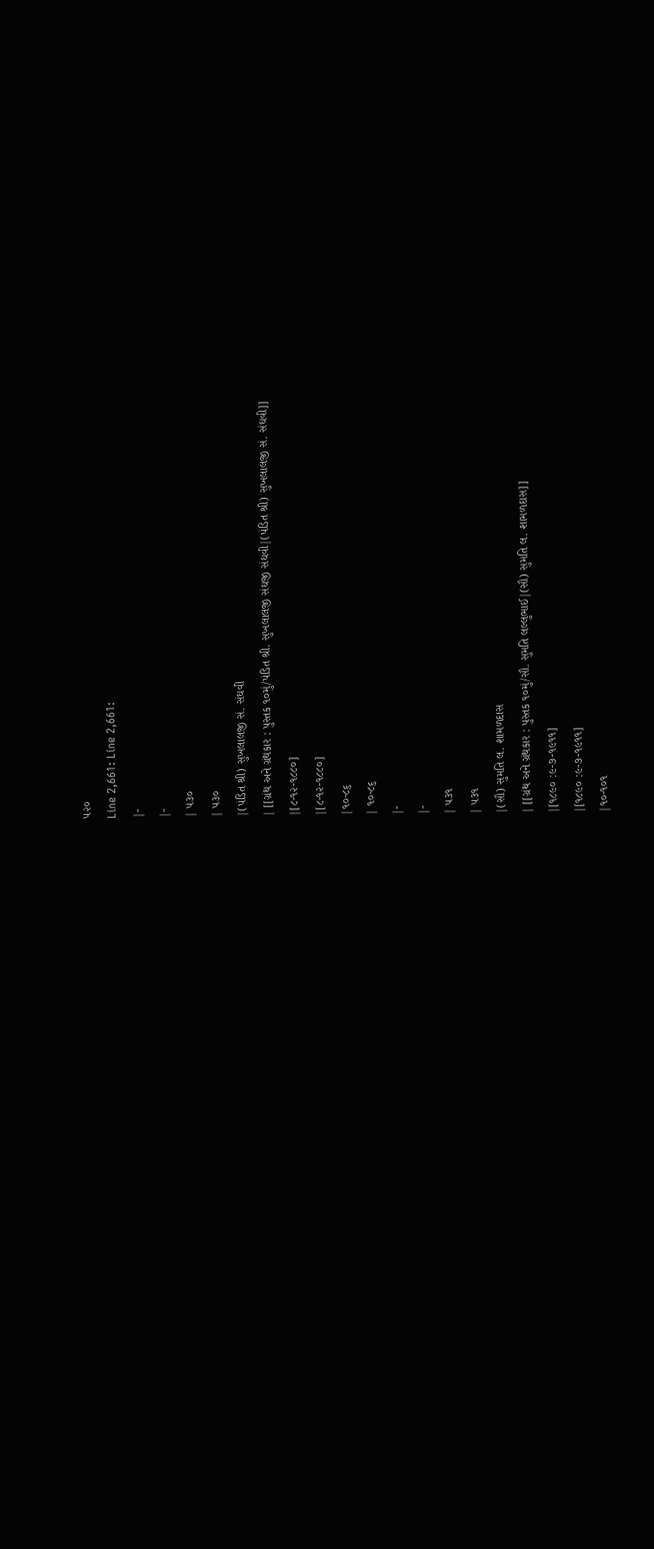૫૨૦
Line 2,661: Line 2,661:
|-
|-
| ૫૩૦
| ૫૩૦
|(પંડિત શ્રી) સુખલાલજી સં. સંઘવી
| [[ગ્રંથ અને ગ્રંથકાર : પુસ્તક ૧૦મું/પંડિત શ્રી. સુખલાલજી સંઘજી સંઘવી|(પંડિત શ્રી) સુખલાલજી સં. સંઘવી]]
|[૮-૧૨-૧૮૮૦]
|[૮-૧૨-૧૮૮૦]
|૧૦-૮૬
| ૧૦-૮૬
|-
|-
| ૫૩૧
| ૫૩૧
|(સૌ) સુમતિ લ. શામળદાસ
| [[ગ્રંથ અને ગ્રંથકાર : પુસ્તક ૧૦મું/સૌ. સુમતિ લલ્લુભાઈ|(સૌ) સુમતિ લ. શામળદાસ]]
|[૧૮૯૦ :૯-૭-૧૯૧૧]
|[૧૮૯૦ :૯-૭-૧૯૧૧]
|૧૦-૧૦૧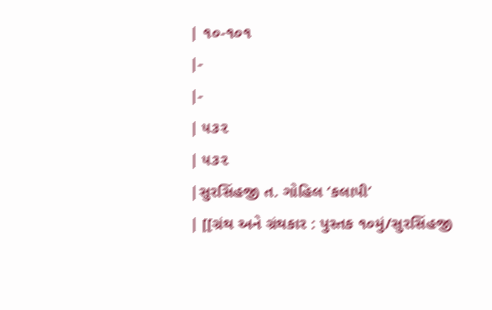| ૧૦-૧૦૧
|-
|-
| ૫૩૨
| ૫૩૨
|સુરસિંહજી ત. ગોહિલ ‘કલાપી’
| [[ગ્રંથ અને ગ્રંથકાર : પુસ્તક ૧૦મું/સુરસિંહજી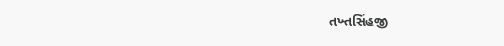તખ્તસિંહજી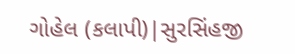ગોહેલ (કલાપી)|સુરસિંહજી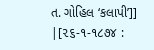ત. ગોહિલ ‘કલાપી’]]
|[૨૬-૧-૧૮૭૪ :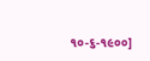૧૦-૬-૧૯૦૦]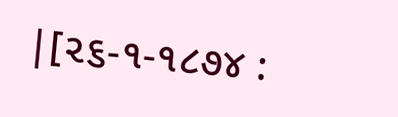|[૨૬-૧-૧૮૭૪ :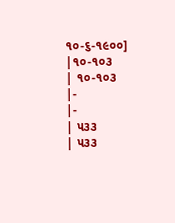૧૦-૬-૧૯૦૦]
|૧૦-૧૦૩
| ૧૦-૧૦૩
|-
|-
| ૫૩૩
| ૫૩૩